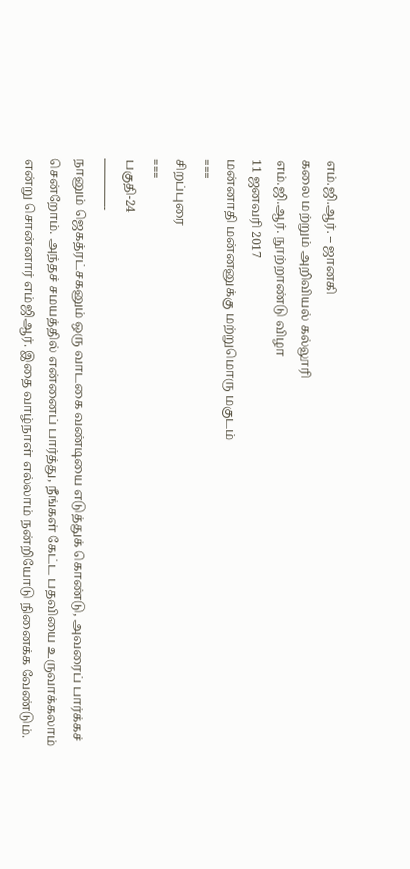எம்.ஜி.ஆர். – ஜானகி
கலை மற்றும் அறிவியல் கல்லூரி
எம்.ஜி.ஆர். நூற்றாண்டு விழா
11 ஜனவரி 2017
மன்னாதி மன்னனுக்கு மற்றுமொரு மகுடம்
===
சிறப்புரை
===
பகுதி-24
————-
நானும் ஜெகத்ரட்சகனும் ஒரு வாடகை வண்டியை எடுத்துக் கொண்டு, அவரைப் பார்க்கச் சென்றோம். அந்தச் சமயத்தில் என்னைப் பார்த்து, நீங்கள் கேட்ட பதவியை உருவாக்கலாம் என்று சொன்னார் எம்ஜிஆர். இதை வாழ்நாள் எல்லாம் நன்றியோடு நினைக்க வேண்டும்.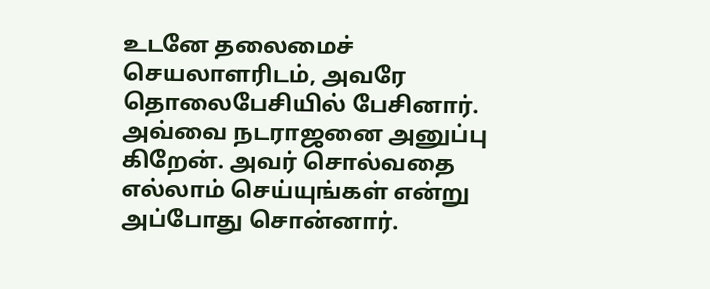உடனே தலைமைச் செயலாளரிடம், அவரே தொலைபேசியில் பேசினார். அவ்வை நடராஜனை அனுப்பு கிறேன். அவர் சொல்வதை எல்லாம் செய்யுங்கள் என்று அப்போது சொன்னார்.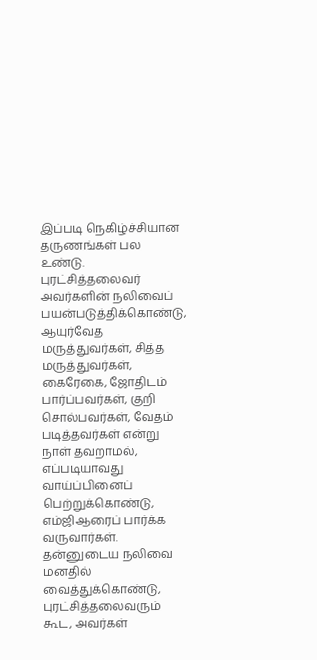இப்படி நெகிழ்ச்சியான தருணங்கள் பல உண்டு.
புரட்சித்தலைவர் அவர்களின் நலிவைப் பயன்படுத்திக்கொண்டு, ஆயுர்வேத மருத்துவர்கள், சித்த மருத்துவர்கள், கைரேகை, ஜோதிடம் பார்ப்பவர்கள், குறி சொல்பவர்கள், வேதம் படித்தவர்கள் என்று நாள் தவறாமல், எப்படியாவது வாய்ப்பினைப் பெற்றுக்கொண்டு, எம்ஜிஆரைப் பார்க்க வருவார்கள். தன்னுடைய நலிவை மனதில் வைத்துக்கொண்டு, புரட்சித்தலைவரும் கூட, அவர்கள்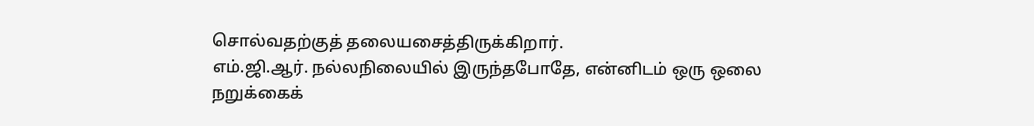சொல்வதற்குத் தலையசைத்திருக்கிறார்.
எம்.ஜி.ஆர். நல்லநிலையில் இருந்தபோதே, என்னிடம் ஒரு ஒலை நறுக்கைக்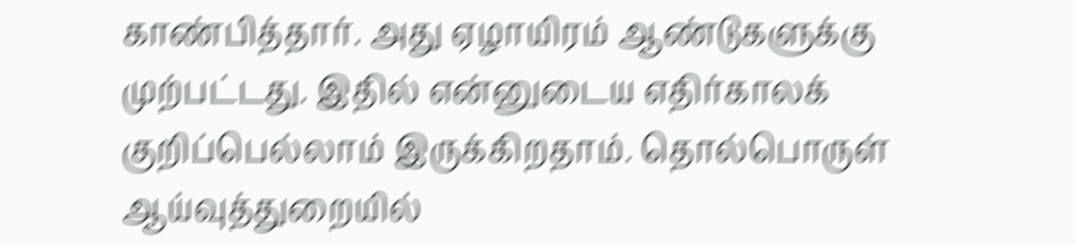காண்பித்தார். அது ஏழாயிரம் ஆண்டுகளுக்கு முற்பட்டது. இதில் என்னுடைய எதிர்காலக் குறிப்பெல்லாம் இருக்கிறதாம். தொல்பொருள் ஆய்வுத்துறையில்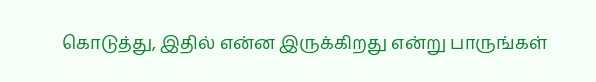கொடுத்து, இதில் என்ன இருக்கிறது என்று பாருங்கள்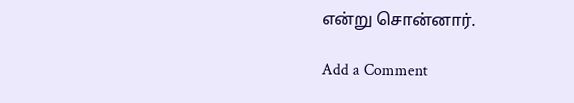என்று சொன்னார்.

Add a Comment